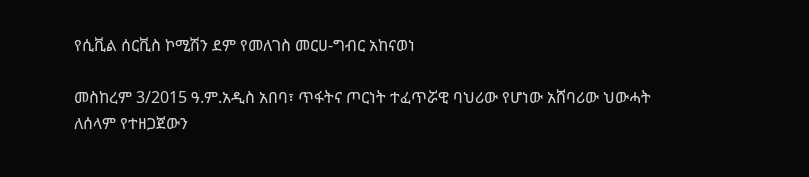የሲቪል ሰርቪስ ኮሚሽን ደም የመለገስ መርሀ-ግብር አከናወነ

መስከረም 3/2015 ዓ.ም.አዲስ አበባ፣ ጥፋትና ጦርነት ተፈጥሯዊ ባህሪው የሆነው አሸባሪው ህውሓት ለሰላም የተዘጋጀውን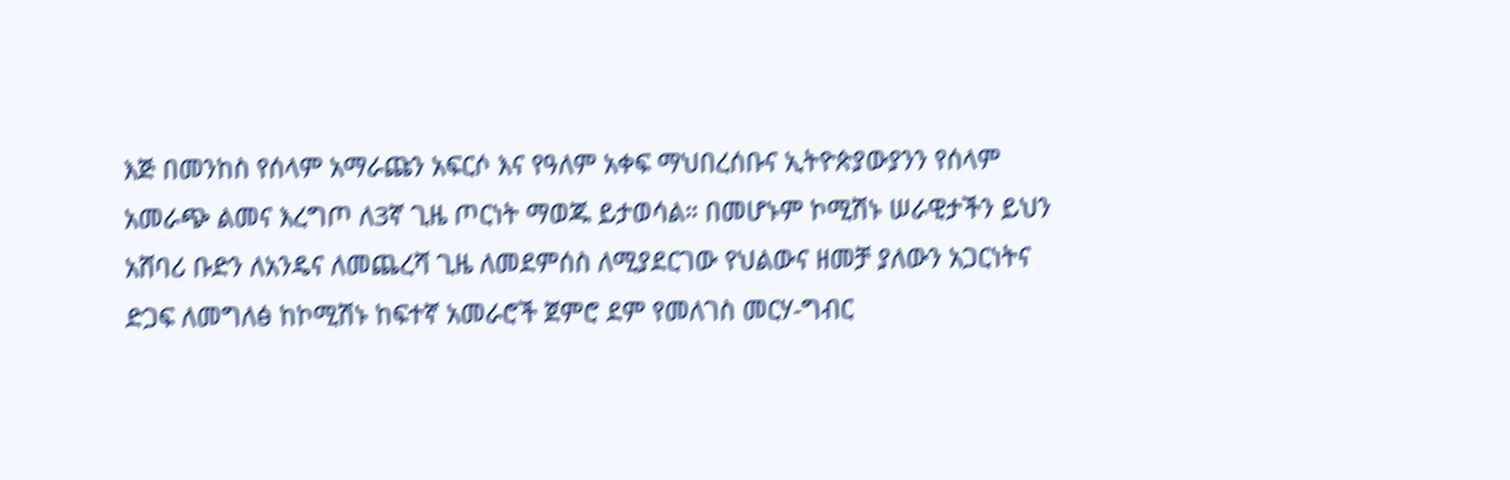እጅ በመንከስ የሰላም አማራጩን አፍርሶ እና የዓለም አቀፍ ማህበረሰቡና ኢትዮጵያውያንን የሰላም አመራጭ ልመና እረግጦ ለ3ኛ ጊዜ ጦርነት ማወጁ ይታወሳል። በመሆኑም ኮሚሽኑ ሠራዊታችን ይህን አሸባሪ ቡድን ለአንዴና ለመጨረሻ ጊዜ ለመደምሰስ ለሚያደርገው የህልውና ዘመቻ ያለውን አጋርነትና ድጋፍ ለመግለፅ ከኮሚሽኑ ከፍተኛ አመራሮች ጀምሮ ደም የመለገስ መርሃ-ግብር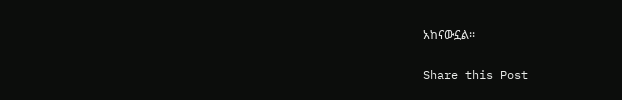አከናውኗል፡፡

Share this Post